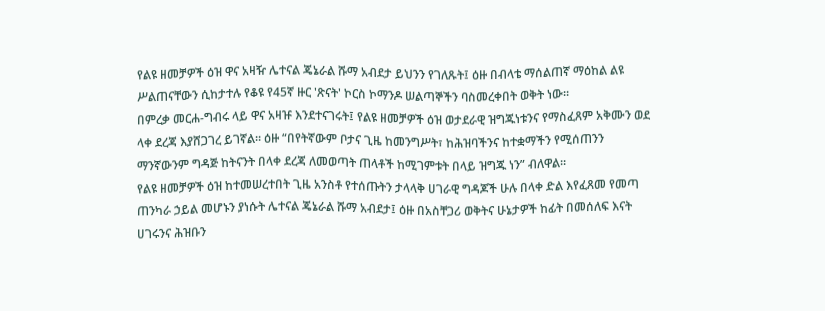የልዩ ዘመቻዎች ዕዝ ዋና አዛዥ ሌተናል ጄኔራል ሹማ አብደታ ይህንን የገለጹት፤ ዕዙ በብላቴ ማሰልጠኛ ማዕከል ልዩ ሥልጠናቸውን ሲከታተሉ የቆዩ የ45ኛ ዙር 'ጽናት' ኮርስ ኮማንዶ ሠልጣኞችን ባስመረቀበት ወቅት ነው።
በምረቃ መርሐ-ግብሩ ላይ ዋና አዛዡ እንደተናገሩት፤ የልዩ ዘመቻዎች ዕዝ ወታደራዊ ዝግጁነቱንና የማስፈጸም አቅሙን ወደ ላቀ ደረጃ እያሸጋገረ ይገኛል። ዕዙ “በየትኛውም ቦታና ጊዜ ከመንግሥት፣ ከሕዝባችንና ከተቋማችን የሚሰጠንን ማንኛውንም ግዳጅ ከትናንት በላቀ ደረጃ ለመወጣት ጠላቶች ከሚገምቱት በላይ ዝግጁ ነን” ብለዋል።
የልዩ ዘመቻዎች ዕዝ ከተመሠረተበት ጊዜ አንስቶ የተሰጡትን ታላላቅ ሀገራዊ ግዳጆች ሁሉ በላቀ ድል እየፈጸመ የመጣ ጠንካራ ኃይል መሆኑን ያነሱት ሌተናል ጄኔራል ሹማ አብደታ፤ ዕዙ በአስቸጋሪ ወቅትና ሁኔታዎች ከፊት በመሰለፍ እናት ሀገሩንና ሕዝቡን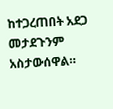ከተጋረጠበት አደጋ መታደጉንም አስታውሰዋል።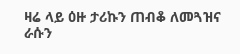ዛሬ ላይ ዕዙ ታሪኩን ጠብቆ ለመጓዝና ራሱን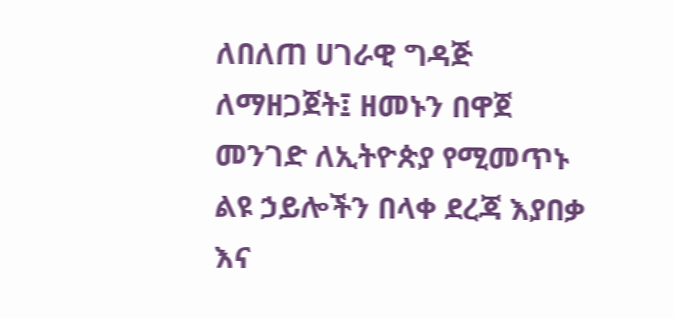ለበለጠ ሀገራዊ ግዳጅ ለማዘጋጀት፤ ዘመኑን በዋጀ መንገድ ለኢትዮጵያ የሚመጥኑ ልዩ ኃይሎችን በላቀ ደረጃ እያበቃ እና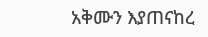አቅሙን እያጠናከረ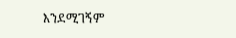እንደሚገኝም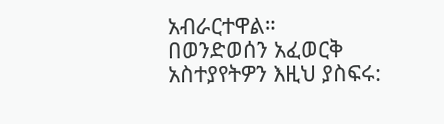አብራርተዋል።
በወንድወሰን አፈወርቅ
አስተያየትዎን እዚህ ያስፍሩ: